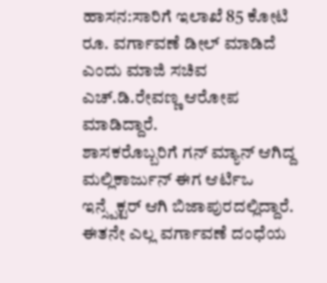ಹಾಸನ:ಸಾರಿಗೆ ಇಲಾಖೆ 85 ಕೋಟಿ ರೂ. ವರ್ಗಾವಣೆ ಡೀಲ್ ಮಾಡಿದೆ ಎಂದು ಮಾಜಿ ಸಚಿವ ಎಚ್.ಡಿ.ರೇವಣ್ಣ ಆರೋಪ ಮಾಡಿದ್ದಾರೆ.
ಶಾಸಕರೊಬ್ಬರಿಗೆ ಗನ್ ಮ್ಯಾನ್ ಆಗಿದ್ದ ಮಲ್ಲಿಕಾರ್ಜುನ್ ಈಗ ಆರ್ಟಿಒ ಇನ್ಸ್ಪೆಕ್ಟರ್ ಆಗಿ ಬಿಜಾಪುರದಲ್ಲಿದ್ದಾರೆ. ಈತನೇ ಎಲ್ಲ ವರ್ಗಾವಣೆ ದಂಧೆಯ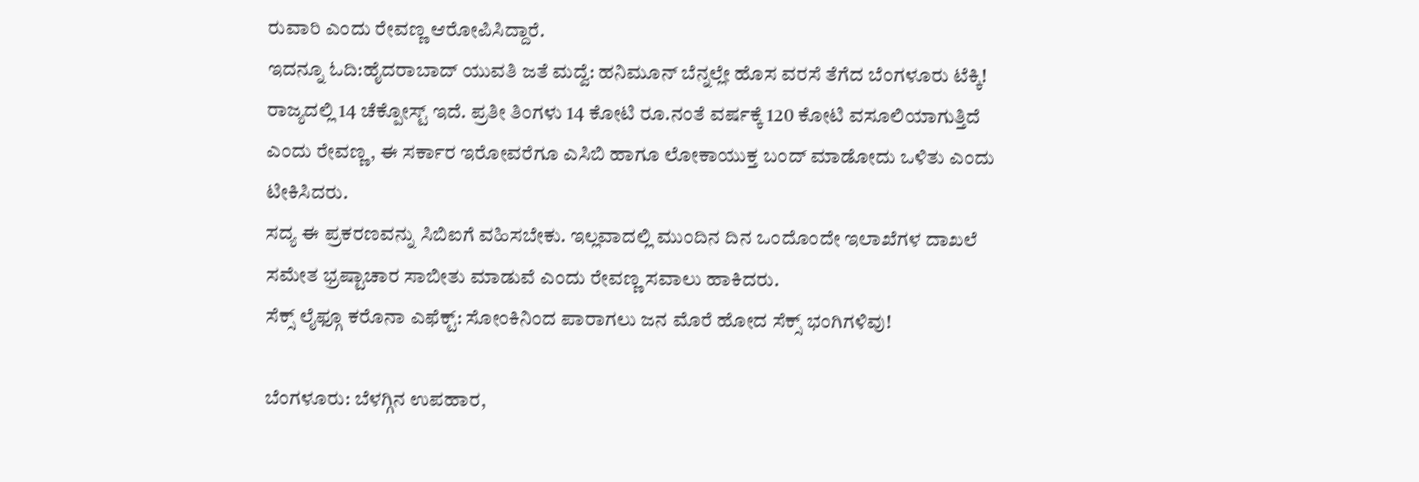ರುವಾರಿ ಎಂದು ರೇವಣ್ಣ ಆರೋಪಿಸಿದ್ದಾರೆ.
ಇದನ್ನೂ ಓದಿ:ಹೈದರಾಬಾದ್ ಯುವತಿ ಜತೆ ಮದ್ವೆ: ಹನಿಮೂನ್ ಬೆನ್ನಲ್ಲೇ ಹೊಸ ವರಸೆ ತೆಗೆದ ಬೆಂಗಳೂರು ಟೆಕ್ಕಿ!
ರಾಜ್ಯದಲ್ಲಿ 14 ಚೆಕ್ಪೋಸ್ಟ್ ಇದೆ. ಪ್ರತೀ ತಿಂಗಳು 14 ಕೋಟಿ ರೂ.ನಂತೆ ವರ್ಷಕ್ಕೆ 120 ಕೋಟಿ ವಸೂಲಿಯಾಗುತ್ತಿದೆ ಎಂದು ರೇವಣ್ಣ, ಈ ಸರ್ಕಾರ ಇರೋವರೆಗೂ ಎಸಿಬಿ ಹಾಗೂ ಲೋಕಾಯುಕ್ತ ಬಂದ್ ಮಾಡೋದು ಒಳಿತು ಎಂದು ಟೀಕಿಸಿದರು.
ಸದ್ಯ ಈ ಪ್ರಕರಣವನ್ನು ಸಿಬಿಐಗೆ ವಹಿಸಬೇಕು. ಇಲ್ಲವಾದಲ್ಲಿ ಮುಂದಿನ ದಿನ ಒಂದೊಂದೇ ಇಲಾಖೆಗಳ ದಾಖಲೆ ಸಮೇತ ಭ್ರಷ್ಟಾಚಾರ ಸಾಬೀತು ಮಾಡುವೆ ಎಂದು ರೇವಣ್ಣ ಸವಾಲು ಹಾಕಿದರು.
ಸೆಕ್ಸ್ ಲೈಫ್ಗೂ ಕರೊನಾ ಎಫೆಕ್ಟ್: ಸೋಂಕಿನಿಂದ ಪಾರಾಗಲು ಜನ ಮೊರೆ ಹೋದ ಸೆಕ್ಸ್ ಭಂಗಿಗಳಿವು!

ಬೆಂಗಳೂರು: ಬೆಳಗ್ಗಿನ ಉಪಹಾರ,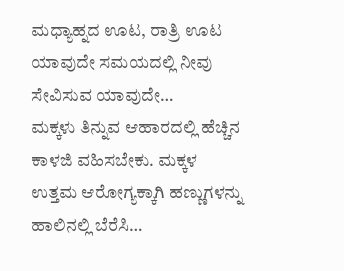ಮಧ್ಯಾಹ್ನದ ಊಟ, ರಾತ್ರಿ ಊಟ ಯಾವುದೇ ಸಮಯದಲ್ಲಿ ನೀವು ಸೇವಿಸುವ ಯಾವುದೇ…
ಮಕ್ಕಳು ತಿನ್ನುವ ಆಹಾರದಲ್ಲಿ ಹೆಚ್ಚಿನ ಕಾಳಜಿ ವಹಿಸಬೇಕು. ಮಕ್ಕಳ ಉತ್ತಮ ಆರೋಗ್ಯಕ್ಕಾಗಿ ಹಣ್ಣುಗಳನ್ನು ಹಾಲಿನಲ್ಲಿ ಬೆರೆಸಿ…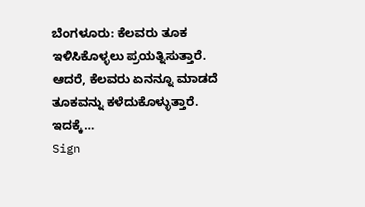ಬೆಂಗಳೂರು: ಕೆಲವರು ತೂಕ ಇಳಿಸಿಕೊಳ್ಳಲು ಪ್ರಯತ್ನಿಸುತ್ತಾರೆ. ಆದರೆ, ಕೆಲವರು ಏನನ್ನೂ ಮಾಡದೆ ತೂಕವನ್ನು ಕಳೆದುಕೊಳ್ಳುತ್ತಾರೆ. ಇದಕ್ಕೆ…
Sign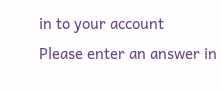in to your account
Please enter an answer in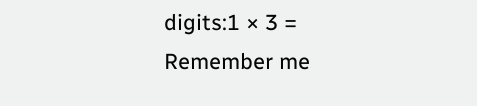digits:1 × 3 =
Remember me